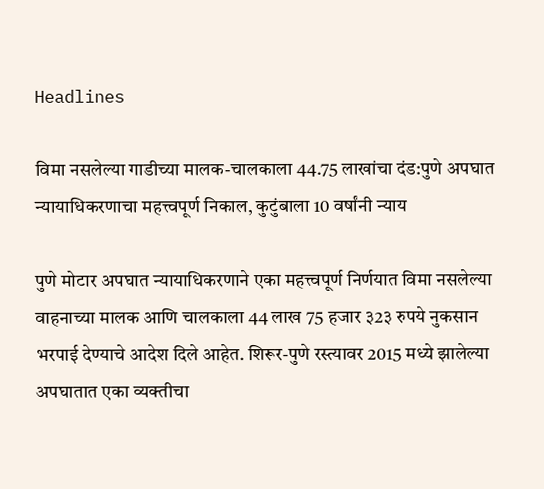Headlines

विमा नसलेल्या गाडीच्या मालक-चालकाला 44.75 लाखांचा दंड:पुणे अपघात न्यायाधिकरणाचा महत्त्वपूर्ण निकाल, कुटुंबाला 10 वर्षांनी न्याय

पुणे मोटार अपघात न्यायाधिकरणाने एका महत्त्वपूर्ण निर्णयात विमा नसलेल्या वाहनाच्या मालक आणि चालकाला 44 लाख 75 हजार ३2३ रुपये नुकसान भरपाई देण्याचे आदेश दिले आहेत. शिरूर-पुणे रस्त्यावर 2015 मध्ये झालेल्या अपघातात एका व्यक्तीचा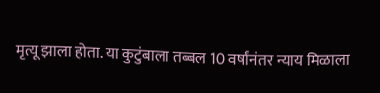मृत्यू झाला होता. या कुटुंबाला तब्बल 10 वर्षांनंतर न्याय मिळाला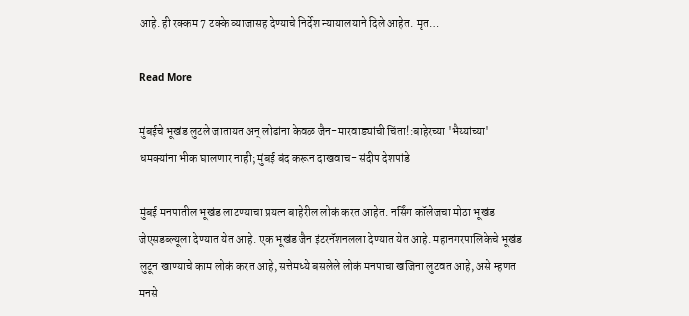आहे. ही रक्कम 7 टक्के व्याजासह देण्याचे निर्देश न्यायालयाने दिले आहेत. मृत…

Read More

मुंबईचे भूखंड लुटले जातायत अन् लोढांना केवळ जैन-मारवाड्यांची चिंता!:बाहेरच्या 'भैय्यांच्या' धमक्यांना भीक घालणार नाही; मुंबई बंद करून दाखवाच- संदीप देशपांडे

मुंबई मनपातील भूखंड लाटण्याचा प्रयत्न बाहेरील लोकं करत आहेत. नर्सिंग कॉलेजचा मोठा भूखंड जेएसडब्ल्यूला देण्यात येत आहे. एक भूखंड जैन इंटरनॅशनलला देण्यात येत आहे. महानगरपालिकेचे भूखंड लुटून खाण्याचे काम लोकं करत आहे, सत्तेमध्ये बसलेले लोकं मनपाचा खजिना लुटवत आहे, असे म्हणत मनसे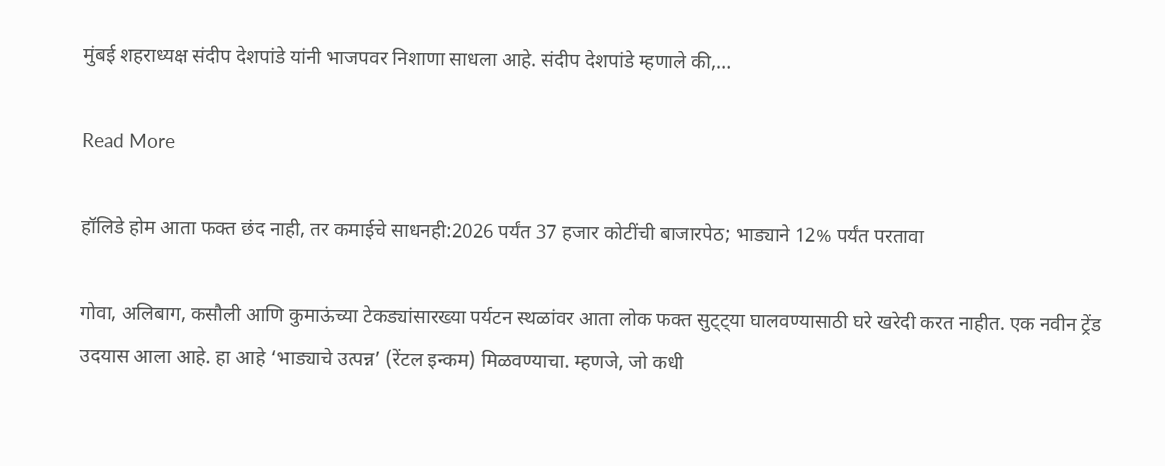मुंबई शहराध्यक्ष संदीप देशपांडे यांनी भाजपवर निशाणा साधला आहे. संदीप देशपांडे म्हणाले की,…

Read More

हॉलिडे होम आता फक्त छंद नाही, तर कमाईचे साधनही:2026 पर्यंत 37 हजार कोटींची बाजारपेठ; भाड्याने 12% पर्यंत परतावा

गोवा, अलिबाग, कसौली आणि कुमाऊंच्या टेकड्यांसारख्या पर्यटन स्थळांवर आता लोक फक्त सुट्ट्या घालवण्यासाठी घरे खरेदी करत नाहीत. एक नवीन ट्रेंड उदयास आला आहे. हा आहे ‘भाड्याचे उत्पन्न’ (रेंटल इन्कम) मिळवण्याचा. म्हणजे, जो कधी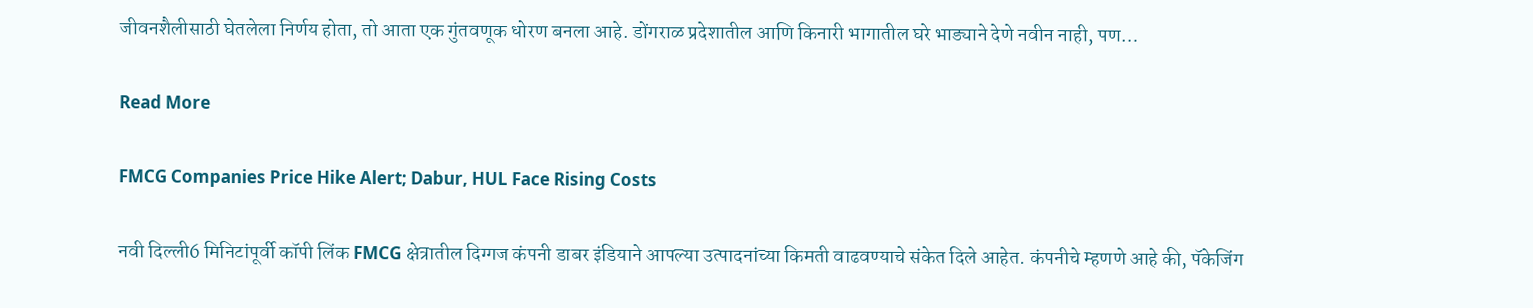जीवनशैलीसाठी घेतलेला निर्णय होता, तो आता एक गुंतवणूक धोरण बनला आहे. डोंगराळ प्रदेशातील आणि किनारी भागातील घरे भाड्याने देणे नवीन नाही, पण…

Read More

FMCG Companies Price Hike Alert; Dabur, HUL Face Rising Costs

नवी दिल्ली6 मिनिटांपूर्वी कॉपी लिंक FMCG क्षेत्रातील दिग्गज कंपनी डाबर इंडियाने आपल्या उत्पादनांच्या किमती वाढवण्याचे संकेत दिले आहेत. कंपनीचे म्हणणे आहे की, पॅकेजिंग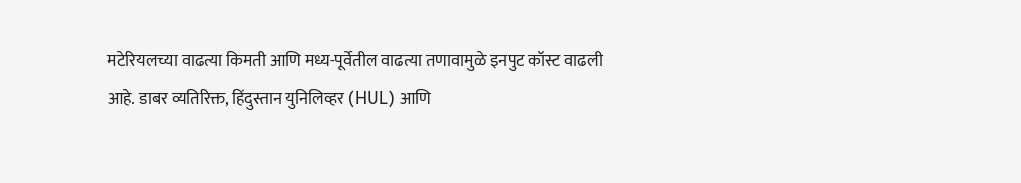मटेरियलच्या वाढत्या किमती आणि मध्य-पूर्वेतील वाढत्या तणावामुळे इनपुट कॉस्ट वाढली आहे. डाबर व्यतिरिक्त, हिंदुस्तान युनिलिव्हर (HUL) आणि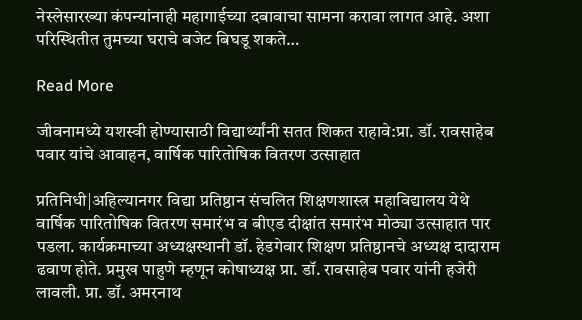नेस्लेसारख्या कंपन्यांनाही महागाईच्या दबावाचा सामना करावा लागत आहे. अशा परिस्थितीत तुमच्या घराचे बजेट बिघडू शकते…

Read More

जीवनामध्ये यशस्वी होण्यासाठी विद्यार्थ्यांनी सतत शिकत राहावे:प्रा. डॉ. रावसाहेब पवार यांचे आवाहन, वार्षिक पारितोषिक वितरण उत्साहात

प्रतिनिधी|अहिल्यानगर विद्या प्रतिष्ठान संचलित शिक्षणशास्त्र महाविद्यालय येथे वार्षिक पारितोषिक वितरण समारंभ व बीएड दीक्षांत समारंभ मोठ्या उत्साहात पार पडला. कार्यक्रमाच्या अध्यक्षस्थानी डॉ. हेडगेवार शिक्षण प्रतिष्ठानचे अध्यक्ष दादाराम ढवाण होते. प्रमुख पाहुणे म्हणून कोषाध्यक्ष प्रा. डॉ. रावसाहेब पवार यांनी हजेरी लावली. प्रा. डॉ. अमरनाथ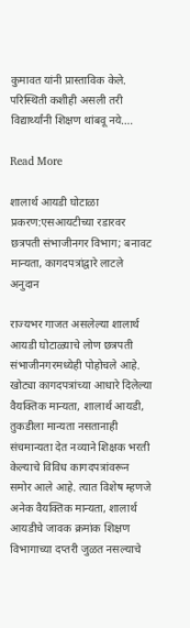कुमावत यांनी प्रास्ताविक केले. परिस्थिती कशीही असली तरी विद्यार्थ्यांनी शिक्षण थांबवू नये….

Read More

शालार्थ आयडी घोटाळा प्रकरण:एसआयटीच्या रडारवर छत्रपती संभाजीनगर विभाग; बनावट मान्यता, कागदपत्रांद्वारे लाटले अनुदान

राज्यभर गाजत असलेल्या शालार्थ आयडी घोटाळ्याचे लोण छत्रपती संभाजीनगरमध्येही पोहोचले आहे. खोट्या कागदपत्रांच्या आधारे दिलेल्या वैयक्तिक मान्यता, शालार्थ आयडी, तुकडीला मान्यता नसतानाही संचमान्यता देत नव्याने शिक्षक भरती केल्याचे विविध कागदपत्रांवरून समोर आले आहे. त्यात विशेष म्हणजे अनेक वैयक्तिक मान्यता, शालार्थ आयडीचे जावक क्रमांक शिक्षण विभागाच्या दप्तरी जुळत नसल्याचे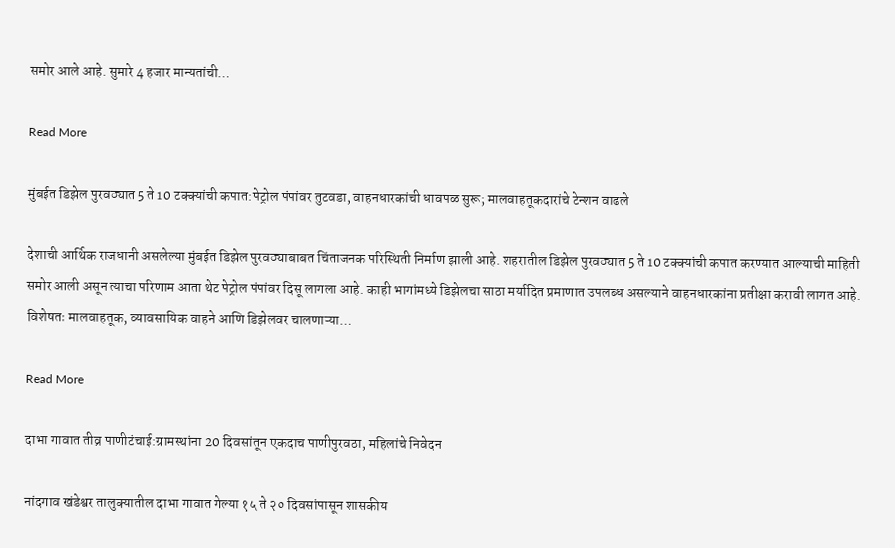समोर आले आहे. सुमारे 4 हजार मान्यतांची…

Read More

मुंबईत डिझेल पुरवठ्यात 5 ते 10 टक्क्यांची कपात:पेट्रोल पंपांवर तुटवडा, वाहनधारकांची धावपळ सुरू; मालवाहतूकदारांचे टेन्शन वाढले

देशाची आर्थिक राजधानी असलेल्या मुंबईत डिझेल पुरवठ्याबाबत चिंताजनक परिस्थिती निर्माण झाली आहे. शहरातील डिझेल पुरवठ्यात 5 ते 10 टक्क्यांची कपात करण्यात आल्याची माहिती समोर आली असून त्याचा परिणाम आता थेट पेट्रोल पंपांवर दिसू लागला आहे. काही भागांमध्ये डिझेलचा साठा मर्यादित प्रमाणात उपलब्ध असल्याने वाहनधारकांना प्रतीक्षा करावी लागत आहे. विशेषतः मालवाहतूक, व्यावसायिक वाहने आणि डिझेलवर चालणाऱ्या…

Read More

दाभा गावात तीव्र पाणीटंचाई:ग्रामस्थांना 20 दिवसांतून एकदाच पाणीपुरवठा, महिलांचे निवेदन

नांदगाव खंडेश्वर तालुक्यातील दाभा गावात गेल्या १५ ते २० दिवसांपासून शासकीय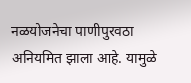नळयोजनेचा पाणीपुरवठा अनियमित झाला आहे. यामुळे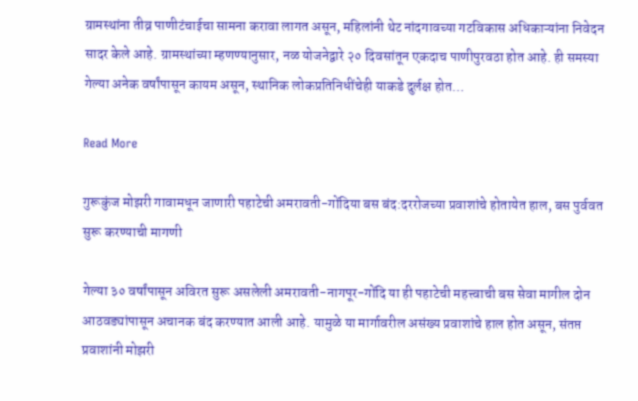ग्रामस्थांना तीव्र पाणीटंचाईचा सामना करावा लागत असून, महिलांनी थेट नांदगावच्या गटविकास अधिकाऱ्यांना निवेदन सादर केले आहे. ग्रामस्थांच्या म्हणण्यानुसार, नळ योजनेद्वारे २० दिवसांतून एकदाच पाणीपुरवठा होत आहे. ही समस्या गेल्या अनेक वर्षांपासून कायम असून, स्थानिक लोकप्रतिनिधींचेही याकडे दुर्लक्ष होत…

Read More

गुरूकुंज मोझरी गावामधून जाणारी पहाटेची अमरावती-गोंदिया बस बंद:दररोजच्या प्रवाशांचे होतायेत हाल, बस पुर्ववत सुरू करण्याची मागणी

गेल्या ३० वर्षांपासून अविरत सुरू असलेली अमरावती-नागपूर-गोंदि या ही पहाटेची महत्त्वाची बस सेवा मागील दोन आठवड्यांपासून अचानक बंद करण्यात आली आहे. यामुळे या मार्गावरील असंख्य प्रवाशांचे हाल होत असून, संतप्त प्रवाशांनी मोझरी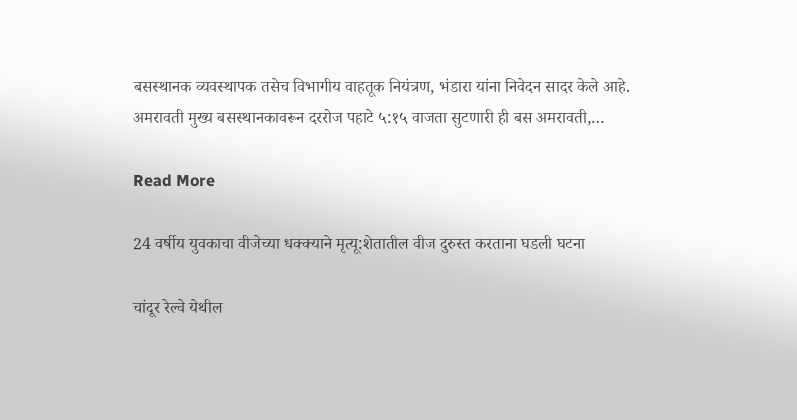बसस्थानक व्यवस्थापक तसेच विभागीय वाहतूक नियंत्रण, भंडारा यांना निवेदन सादर केले आहे. अमरावती मुख्य बसस्थानकावरून दररोज पहाटे ५:१५ वाजता सुटणारी ही बस अमरावती,…

Read More

24 वर्षीय युवकाचा वीजेच्या धक्क्याने मृत्यू:शेतातील वीज दुरुस्त करताना घडली घटना

चांदूर रेल्वे येथील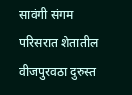सावंगी संगम परिसरात शेतातील वीजपुरवठा दुरुस्त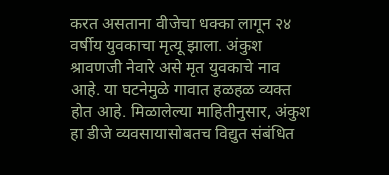करत असताना वीजेचा धक्का लागून २४ वर्षीय युवकाचा मृत्यू झाला. अंकुश श्रावणजी नेवारे असे मृत युवकाचे नाव आहे. या घटनेमुळे गावात हळहळ व्यक्त होत आहे. मिळालेल्या माहितीनुसार, अंकुश हा डीजे व्यवसायासोबतच विद्युत संबंधित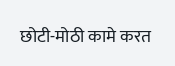छोटी-मोठी कामे करत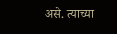असे. त्याच्या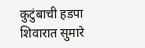कुटुंबाची हडपा शिवारात सुमारे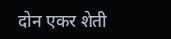दोन एकर शेती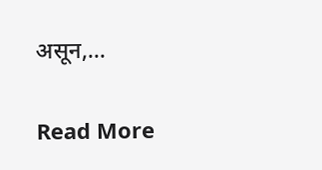असून,…

Read More